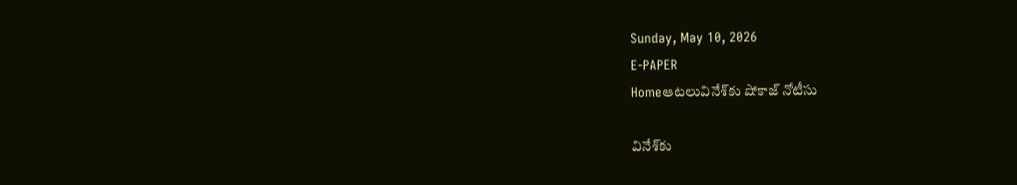Sunday, May 10, 2026
E-PAPER
Homeఆటలువినేశ్‌కు షోకాజ్‌ నోటీసు

వినేశ్‌కు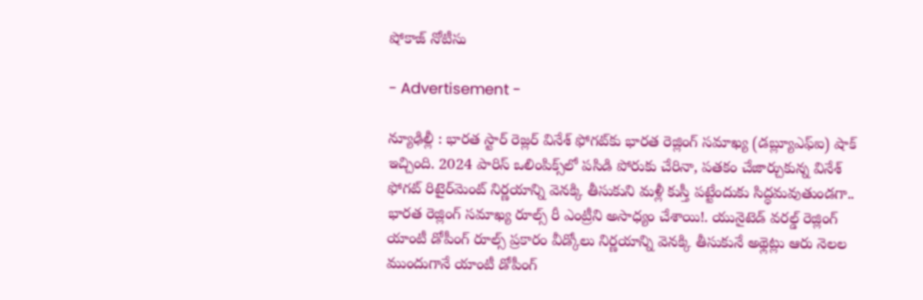షోకాజ్‌ నోటీసు

- Advertisement -

న్యూఢిల్లీ : భారత స్టార్‌ రెజ్లర్‌ వినేశ్‌ ఫోగట్‌కు భారత రెజ్లింగ్‌ సమాఖ్య (డబ్ల్యూఎఫ్‌ఐ) షాక్‌ ఇచ్చింది. 2024 పారిస్‌ ఒలింపిక్స్‌లో పసిడి పోరుకు చేరినా, పతకం చేజార్చుకున్న వినేశ్‌ ఫోగట్‌ రిటైర్‌మెంట్‌ నిర్ణయాన్ని వెనక్కి తీసుకుని మళ్లీ కుస్తీ పట్టేందుకు సిద్ధమవుతుండగా.. భారత రెజ్లింగ్‌ సమాఖ్య రూల్స్‌ రీ ఎంట్రీని అసాధ్యం చేశాయి!. యునైటెడ్‌ వరల్డ్‌ రెజ్లింగ్‌ యాంటీ డోపీంగ్‌ రూల్స్‌ ప్రకారం వీడ్కోలు నిర్ణయాన్ని వెనక్కి తీసుకునే అథ్లెట్లు ఆరు నెలల ముందుగానే యాంటీ డోపీంగ్‌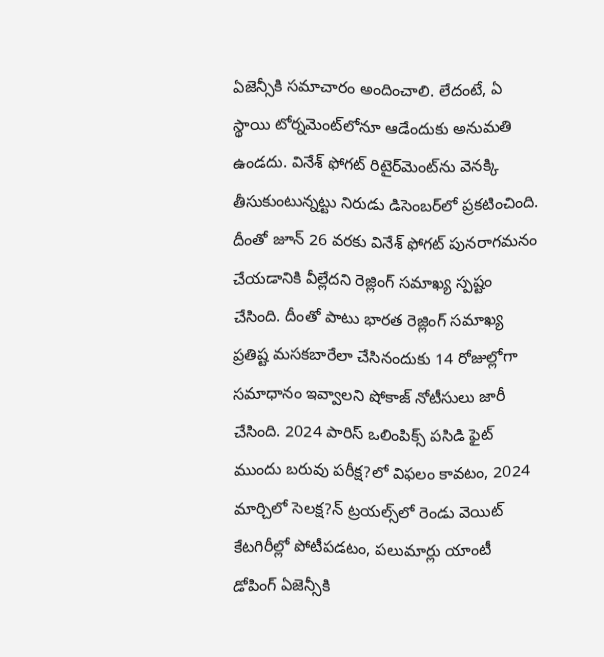ఏజెన్సీకి సమాచారం అందించాలి. లేదంటే, ఏ స్థాయి టోర్నమెంట్‌లోనూ ఆడేందుకు అనుమతి ఉండదు. వినేశ్‌ ఫోగట్‌ రిటైర్‌మెంట్‌ను వెనక్కి తీసుకుంటున్నట్టు నిరుడు డిసెంబర్‌లో ప్రకటించింది. దీంతో జూన్‌ 26 వరకు వినేశ్‌ ఫోగట్‌ పునరాగమనం చేయడానికి వీల్లేదని రెజ్లింగ్‌ సమాఖ్య స్పష్టం చేసింది. దీంతో పాటు భారత రెజ్లింగ్‌ సమాఖ్య ప్రతిష్ట మసకబారేలా చేసినందుకు 14 రోజుల్లోగా సమాధానం ఇవ్వాలని షోకాజ్‌ నోటీసులు జారీ చేసింది. 2024 పారిస్‌ ఒలింపిక్స్‌ పసిడి ఫైట్‌ ముందు బరువు పరీక్ష?లో విఫలం కావటం, 2024 మార్చిలో సెలక్ష?న్‌ ట్రయల్స్‌లో రెండు వెయిట్‌ కేటగిరీల్లో పోటీపడటం, పలుమార్లు యాంటీ డోపింగ్‌ ఏజెన్సీకి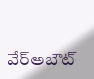వేర్‌అబౌట్‌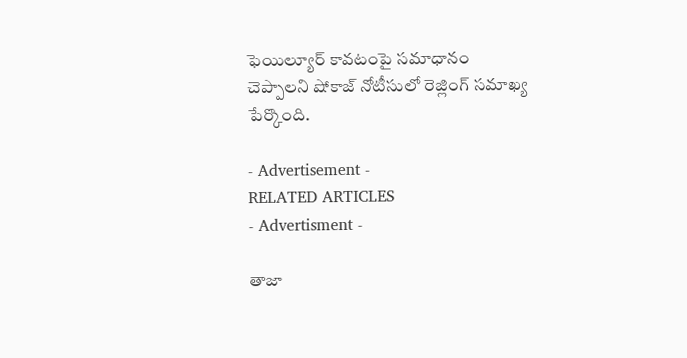ఫెయిల్యూర్‌ కావటంపై సమాధానం చెప్పాలని షోకాజ్‌ నోటీసులో రెజ్లింగ్‌ సమాఖ్య పేర్కొంది.

- Advertisement -
RELATED ARTICLES
- Advertisment -

తాజా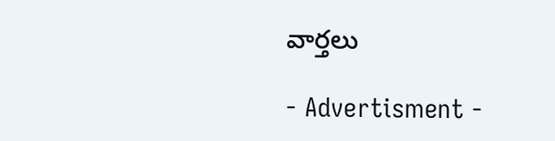వార్తలు

- Advertisment -